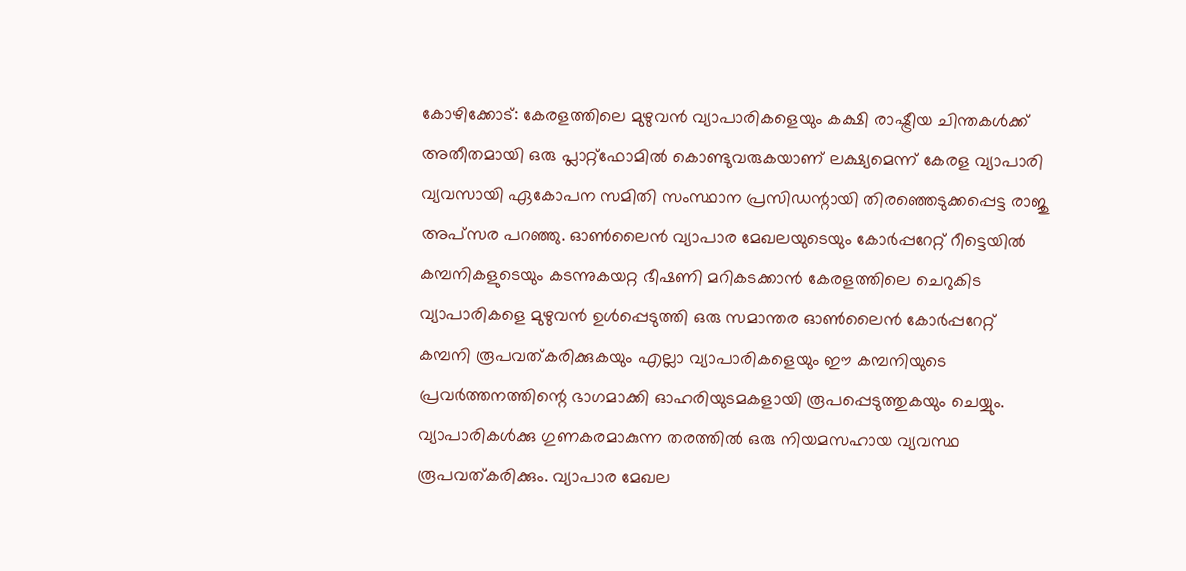കോഴിക്കോട്: കേരളത്തിലെ മുഴുവൻ വ്യാപാരികളെയും കക്ഷി രാഷ്ട്രീയ ചിന്തകൾക്ക് അതീതമായി ഒരു പ്ലാറ്റ്ഫോമിൽ കൊണ്ടുവരുകയാണ് ലക്ഷ്യമെന്ന് കേരള വ്യാപാരി വ്യവസായി ഏകോപന സമിതി സംസ്ഥാന പ്രസിഡന്റായി തിരഞ്ഞെടുക്കപ്പെട്ട രാജു അപ്സര പറഞ്ഞു. ഓൺലൈൻ വ്യാപാര മേഖലയുടെയും കോർപ്പറേറ്റ് റീട്ടെയിൽ കമ്പനികളുടെയും കടന്നുകയറ്റ ഭീഷണി മറികടക്കാൻ കേരളത്തിലെ ചെറുകിട വ്യാപാരികളെ മുഴുവൻ ഉൾപ്പെടുത്തി ഒരു സമാന്തര ഓൺലൈൻ കോർപ്പറേറ്റ് കമ്പനി രൂപവത്കരിക്കുകയും എല്ലാ വ്യാപാരികളെയും ഈ കമ്പനിയുടെ പ്രവർത്തനത്തിന്റെ ഭാഗമാക്കി ഓഹരിയുടമകളായി രൂപപ്പെടുത്തുകയും ചെയ്യും.
വ്യാപാരികൾക്കു ഗുണകരമാകുന്ന തരത്തിൽ ഒരു നിയമസഹായ വ്യവസ്ഥ രൂപവത്കരിക്കും. വ്യാപാര മേഖല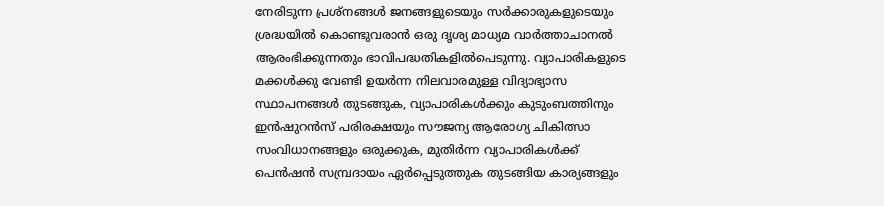നേരിടുന്ന പ്രശ്നങ്ങൾ ജനങ്ങളുടെയും സർക്കാരുകളുടെയും ശ്രദ്ധയിൽ കൊണ്ടുവരാൻ ഒരു ദൃശ്യ മാധ്യമ വാർത്താചാനൽ ആരംഭിക്കുന്നതും ഭാവിപദ്ധതികളിൽപെടുന്നു. വ്യാപാരികളുടെ മക്കൾക്കു വേണ്ടി ഉയർന്ന നിലവാരമുള്ള വിദ്യാഭ്യാസ സ്ഥാപനങ്ങൾ തുടങ്ങുക, വ്യാപാരികൾക്കും കുടുംബത്തിനും ഇൻഷുറൻസ് പരിരക്ഷയും സൗജന്യ ആരോഗ്യ ചികിത്സാ സംവിധാനങ്ങളും ഒരുക്കുക, മുതിർന്ന വ്യാപാരികൾക്ക് പെൻഷൻ സമ്പ്രദായം ഏർപ്പെടുത്തുക തുടങ്ങിയ കാര്യങ്ങളും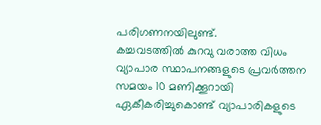പരിഗണനയിലുണ്ട്.
കച്ചവടത്തിൽ കുറവു വരാത്ത വിധം വ്യാപാര സ്ഥാപനങ്ങളുടെ പ്രവർത്തന സമയം 10 മണിക്കൂറായി ഏകീകരിച്ചുകൊണ്ട് വ്യാപാരികളുടെ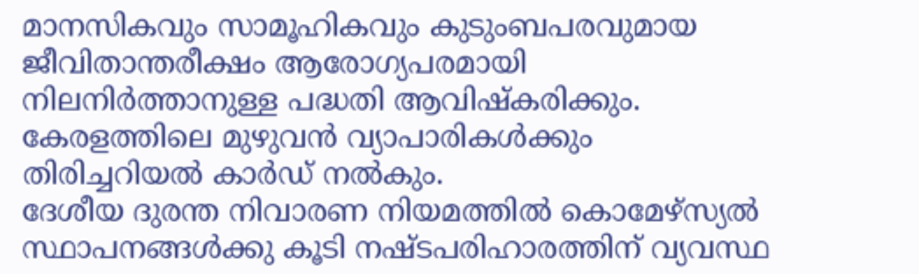മാനസികവും സാമൂഹികവും കുടുംബപരവുമായ ജീവിതാന്തരീക്ഷം ആരോഗ്യപരമായി നിലനിർത്താനുള്ള പദ്ധതി ആവിഷ്കരിക്കും. കേരളത്തിലെ മുഴുവൻ വ്യാപാരികൾക്കും തിരിച്ചറിയൽ കാർഡ് നൽകും.
ദേശീയ ദുരന്ത നിവാരണ നിയമത്തിൽ കൊമേഴ്സ്യൽ സ്ഥാപനങ്ങൾക്കു കൂടി നഷ്ടപരിഹാരത്തിന് വ്യവസ്ഥ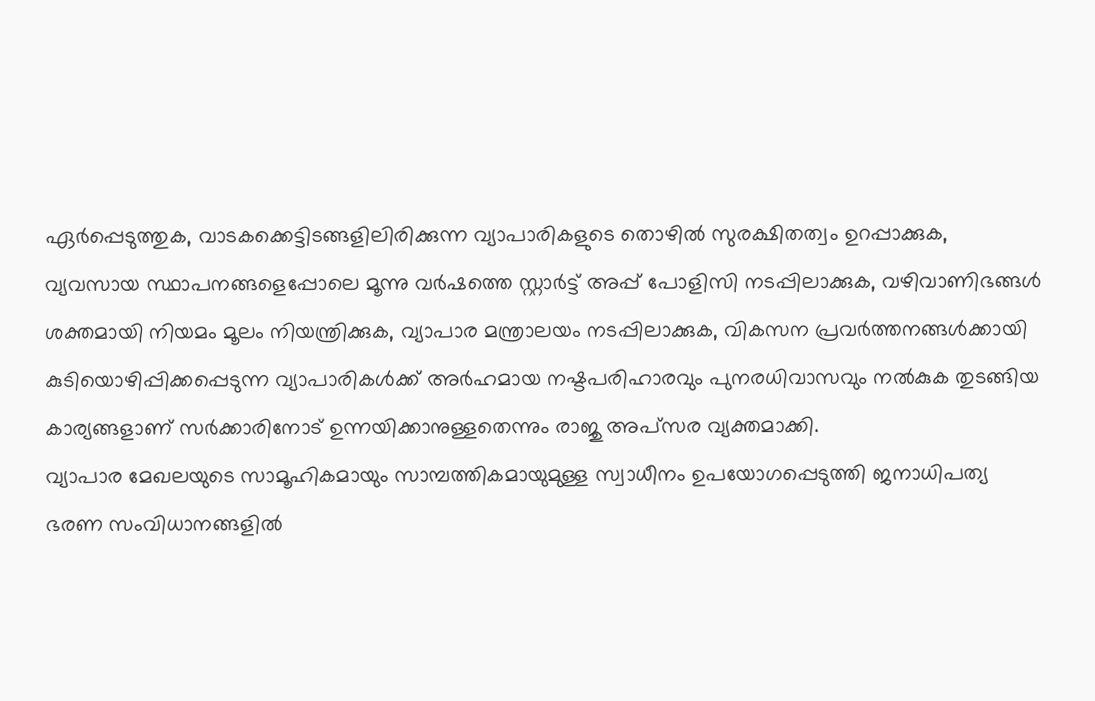ഏർപ്പെടുത്തുക, വാടകക്കെട്ടിടങ്ങളിലിരിക്കുന്ന വ്യാപാരികളുടെ തൊഴിൽ സുരക്ഷിതത്വം ഉറപ്പാക്കുക, വ്യവസായ സ്ഥാപനങ്ങളെപ്പോലെ മൂന്നു വർഷത്തെ സ്റ്റാർട്ട് അപ്പ് പോളിസി നടപ്പിലാക്കുക, വഴിവാണിഭങ്ങൾ ശക്തമായി നിയമം മൂലം നിയന്ത്രിക്കുക, വ്യാപാര മന്ത്രാലയം നടപ്പിലാക്കുക, വികസന പ്രവർത്തനങ്ങൾക്കായി കുടിയൊഴിപ്പിക്കപ്പെടുന്ന വ്യാപാരികൾക്ക് അർഹമായ നഷ്ടപരിഹാരവും പുനരധിവാസവും നൽകുക തുടങ്ങിയ കാര്യങ്ങളാണ് സർക്കാരിനോട് ഉന്നയിക്കാനുള്ളതെന്നും രാജു അപ്സര വ്യക്തമാക്കി.
വ്യാപാര മേഖലയുടെ സാമൂഹികമായും സാമ്പത്തികമായുമുള്ള സ്വാധീനം ഉപയോഗപ്പെടുത്തി ജനാധിപത്യ ഭരണ സംവിധാനങ്ങളിൽ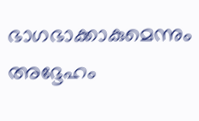ഭാഗഭാക്കാകുമെന്നും അദ്ദേഹം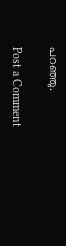പറഞ്ഞു.

Post a Comment